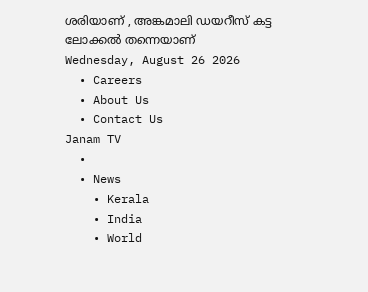ശരിയാണ് , അങ്കമാലി ഡയറീസ് കട്ട ലോക്കൽ തന്നെയാണ്
Wednesday, August 26 2026
  • Careers
  • About Us
  • Contact Us
Janam TV
  •
  • News
    • Kerala
    • India
    • World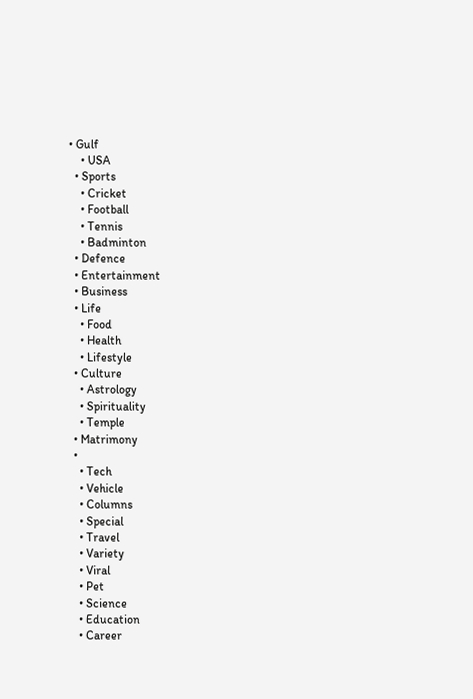• Gulf
    • USA
  • Sports
    • Cricket
    • Football
    • Tennis
    • Badminton
  • Defence
  • Entertainment
  • Business
  • Life
    • Food
    • Health
    • Lifestyle
  • Culture
    • Astrology
    • Spirituality
    • Temple
  • Matrimony
  •
    • Tech
    • Vehicle
    • Columns
    • Special
    • Travel
    • Variety
    • Viral
    • Pet
    • Science
    • Education
    • Career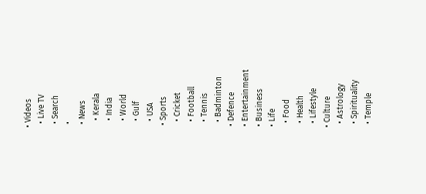• Videos
  • Live TV
  • Search
  •
  • News
    • Kerala
    • India
    • World
    • Gulf
    • USA
  • Sports
    • Cricket
    • Football
    • Tennis
    • Badminton
  • Defence
  • Entertainment
  • Business
  • Life
    • Food
    • Health
    • Lifestyle
  • Culture
    • Astrology
    • Spirituality
    • Temple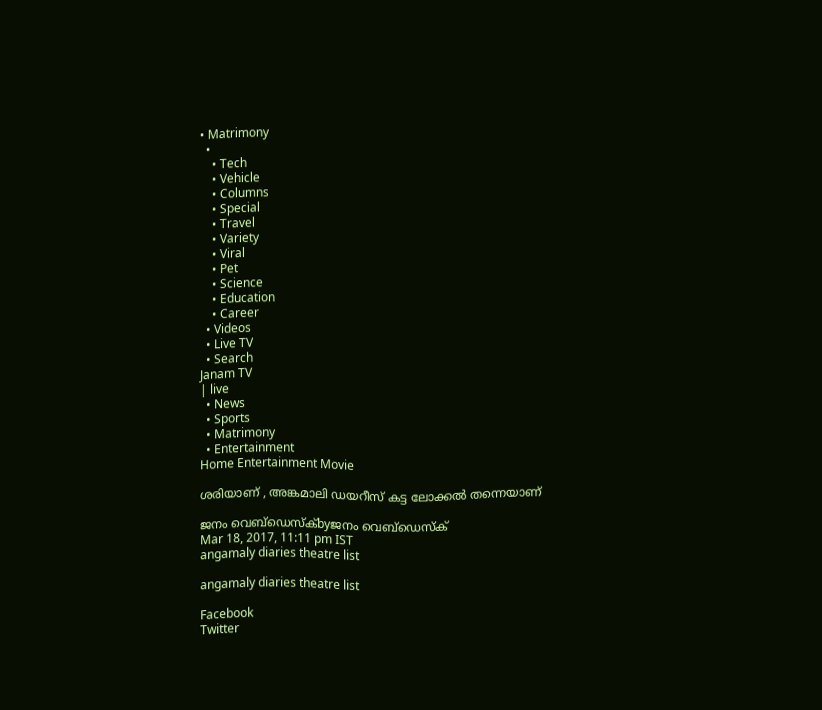• Matrimony
  •
    • Tech
    • Vehicle
    • Columns
    • Special
    • Travel
    • Variety
    • Viral
    • Pet
    • Science
    • Education
    • Career
  • Videos
  • Live TV
  • Search
Janam TV
| live
  • News
  • Sports
  • Matrimony
  • Entertainment
Home Entertainment Movie

ശരിയാണ് , അങ്കമാലി ഡയറീസ് കട്ട ലോക്കൽ തന്നെയാണ്

ജനം വെബ്‌ഡെസ്ക്byജനം വെബ്‌ഡെസ്ക്
Mar 18, 2017, 11:11 pm IST
angamaly diaries theatre list

angamaly diaries theatre list

Facebook
Twitter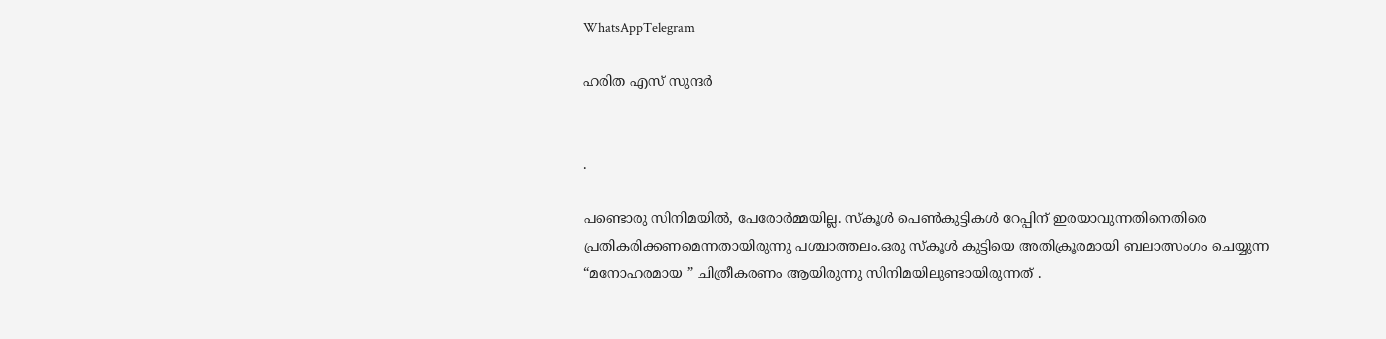WhatsAppTelegram

ഹരിത എസ് സുന്ദർ


.

പണ്ടൊരു സിനിമയിൽ, പേരോർമ്മയില്ല. സ്കൂൾ പെൺകുട്ടികൾ റേപ്പിന് ഇരയാവുന്നതിനെതിരെ പ്രതികരിക്കണമെന്നതായിരുന്നു പശ്ചാത്തലം.ഒരു സ്കൂൾ കുട്ടിയെ അതിക്രൂരമായി ബലാത്സംഗം ചെയ്യുന്ന “മനോഹരമായ ” ചിത്രീകരണം ആയിരുന്നു സിനിമയിലുണ്ടായിരുന്നത് .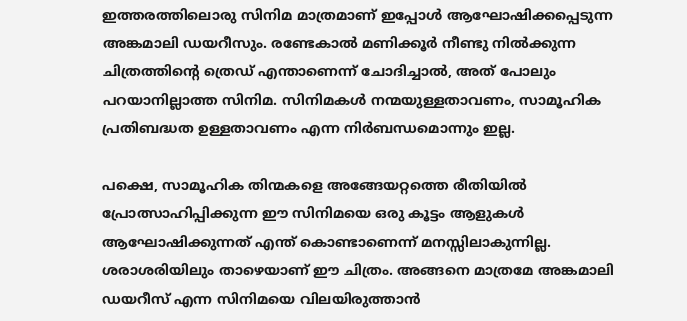ഇത്തരത്തിലൊരു സിനിമ മാത്രമാണ് ഇപ്പോൾ ആഘോഷിക്കപ്പെടുന്ന അങ്കമാലി ഡയറീസും. രണ്ടേകാൽ മണിക്കൂർ നീണ്ടു നിൽക്കുന്ന ചിത്രത്തിന്റെ ത്രെഡ് എന്താണെന്ന് ചോദിച്ചാൽ, അത് പോലും പറയാനില്ലാത്ത സിനിമ. സിനിമകൾ നന്മയുള്ളതാവണം, സാമൂഹിക പ്രതിബദ്ധത ഉള്ളതാവണം എന്ന നിർബന്ധമൊന്നും ഇല്ല.

പക്ഷെ, സാമൂഹിക തിന്മകളെ അങ്ങേയറ്റത്തെ രീതിയിൽ പ്രോത്സാഹിപ്പിക്കുന്ന ഈ സിനിമയെ ഒരു കൂട്ടം ആളുകൾ ആഘോഷിക്കുന്നത് എന്ത് കൊണ്ടാണെന്ന് മനസ്സിലാകുന്നില്ല. ശരാശരിയിലും താഴെയാണ് ഈ ചിത്രം. അങ്ങനെ മാത്രമേ അങ്കമാലി ഡയറീസ് എന്ന സിനിമയെ വിലയിരുത്താൻ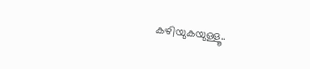കഴിയുകയുള്ളൂ..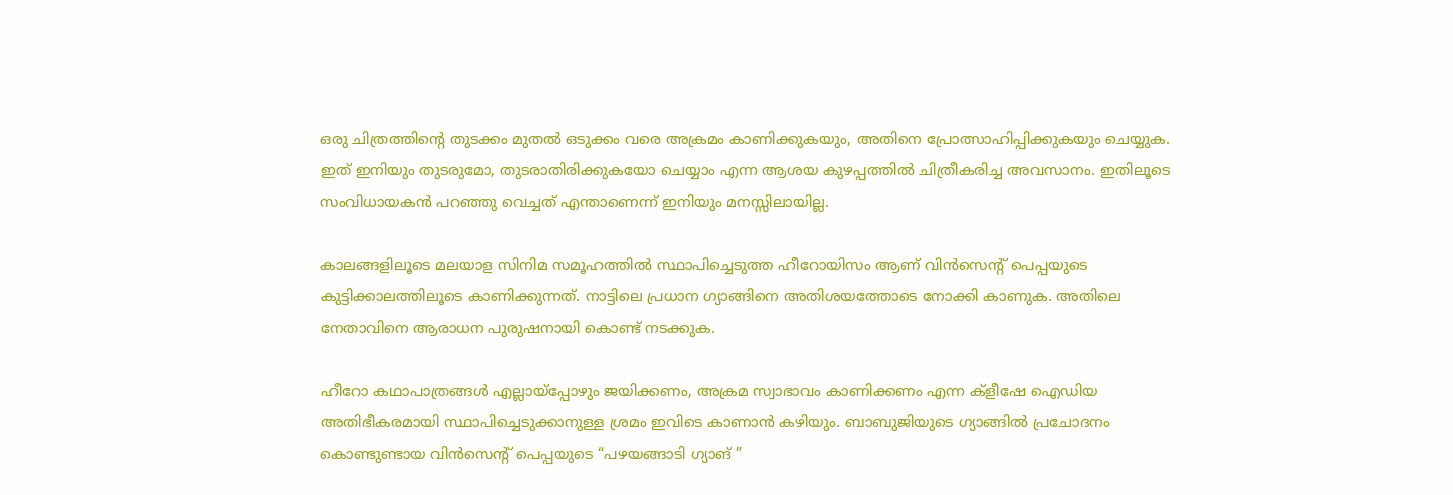ഒരു ചിത്രത്തിന്റെ തുടക്കം മുതൽ ഒടുക്കം വരെ അക്രമം കാണിക്കുകയും, അതിനെ പ്രോത്സാഹിപ്പിക്കുകയും ചെയ്യുക. ഇത് ഇനിയും തുടരുമോ, തുടരാതിരിക്കുകയോ ചെയ്യാം എന്ന ആശയ കുഴപ്പത്തിൽ ചിത്രീകരിച്ച അവസാനം. ഇതിലൂടെ സംവിധായകൻ പറഞ്ഞു വെച്ചത് എന്താണെന്ന് ഇനിയും മനസ്സിലായില്ല.

കാലങ്ങളിലൂടെ മലയാള സിനിമ സമൂഹത്തിൽ സ്ഥാപിച്ചെടുത്ത ഹീറോയിസം ആണ് വിൻസെന്റ് പെപ്പയുടെ കുട്ടിക്കാലത്തിലൂടെ കാണിക്കുന്നത്. നാട്ടിലെ പ്രധാന ഗ്യാങ്ങിനെ അതിശയത്തോടെ നോക്കി കാണുക. അതിലെ നേതാവിനെ ആരാധന പുരുഷനായി കൊണ്ട് നടക്കുക.

ഹീറോ കഥാപാത്രങ്ങൾ എല്ലായ്പ്പോഴും ജയിക്കണം, അക്രമ സ്വാഭാവം കാണിക്കണം എന്ന ക്ളീഷേ ഐഡിയ അതിഭീകരമായി സ്ഥാപിച്ചെടുക്കാനുള്ള ശ്രമം ഇവിടെ കാണാൻ കഴിയും. ബാബുജിയുടെ ഗ്യാങ്ങിൽ പ്രചോദനം കൊണ്ടുണ്ടായ വിൻസെന്റ് പെപ്പയുടെ “പഴയങ്ങാടി ഗ്യാങ് ”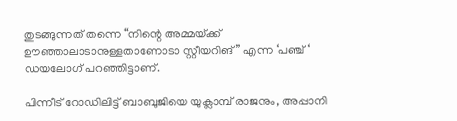തുടങ്ങുന്നത് തന്നെ “നിന്റെ അമ്മയ്‌ക്ക് ഊഞ്ഞാലാടാനുള്ളതാണോടാ സ്റ്റീയറിങ്” എന്ന ‘പഞ്ച് ‘ ഡയലോഗ് പറഞ്ഞിട്ടാണ്.

പിന്നീട് റോഡിലിട്ട് ബാബുജിയെ യുക്ലാമ്പ് രാജനും, അപ്പാനി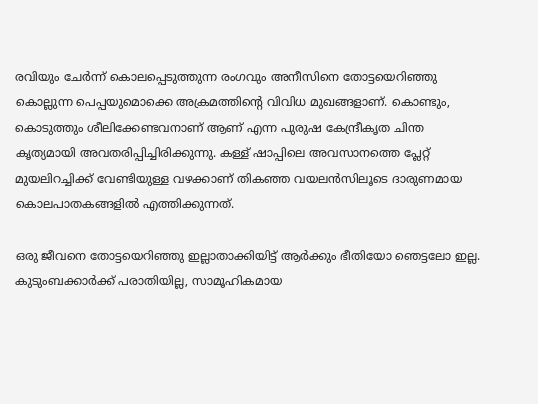രവിയും ചേർന്ന് കൊലപ്പെടുത്തുന്ന രംഗവും അനീസിനെ തോട്ടയെറിഞ്ഞു കൊല്ലുന്ന പെപ്പയുമൊക്കെ അക്രമത്തിന്റെ വിവിധ മുഖങ്ങളാണ്. കൊണ്ടും, കൊടുത്തും ശീലിക്കേണ്ടവനാണ് ആണ് എന്ന പുരുഷ കേന്ദ്രീകൃത ചിന്ത കൃത്യമായി അവതരിപ്പിച്ചിരിക്കുന്നു. കള്ള് ഷാപ്പിലെ അവസാനത്തെ പ്ലേറ്റ് മുയലിറച്ചിക്ക് വേണ്ടിയുള്ള വഴക്കാണ് തികഞ്ഞ വയലൻസിലൂടെ ദാരുണമായ കൊലപാതകങ്ങളിൽ എത്തിക്കുന്നത്.

ഒരു ജീവനെ തോട്ടയെറിഞ്ഞു ഇല്ലാതാക്കിയിട്ട് ആർക്കും ഭീതിയോ ഞെട്ടലോ ഇല്ല. കുടുംബക്കാർക്ക് പരാതിയില്ല, സാമൂഹികമായ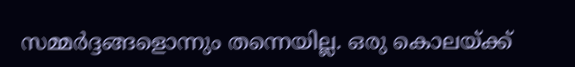സമ്മർദ്ദങ്ങളൊന്നും തന്നെയില്ല. ഒരു കൊലയ്‌ക്ക്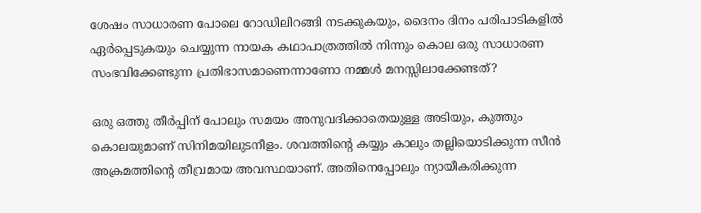ശേഷം സാധാരണ പോലെ റോഡിലിറങ്ങി നടക്കുകയും, ദൈനം ദിനം പരിപാടികളിൽ ഏർപ്പെടുകയും ചെയ്യുന്ന നായക കഥാപാത്രത്തിൽ നിന്നും കൊല ഒരു സാധാരണ സംഭവിക്കേണ്ടുന്ന പ്രതിഭാസമാണെന്നാണോ നമ്മൾ മനസ്സിലാക്കേണ്ടത്?

ഒരു ഒത്തു തീർപ്പിന് പോലും സമയം അനുവദിക്കാതെയുള്ള അടിയും, കുത്തും കൊലയുമാണ് സിനിമയിലുടനീളം. ശവത്തിന്റെ കയ്യും കാലും തല്ലിയൊടിക്കുന്ന സീൻ അക്രമത്തിന്റെ തീവ്രമായ അവസ്ഥയാണ്. അതിനെപ്പോലും ന്യായീകരിക്കുന്ന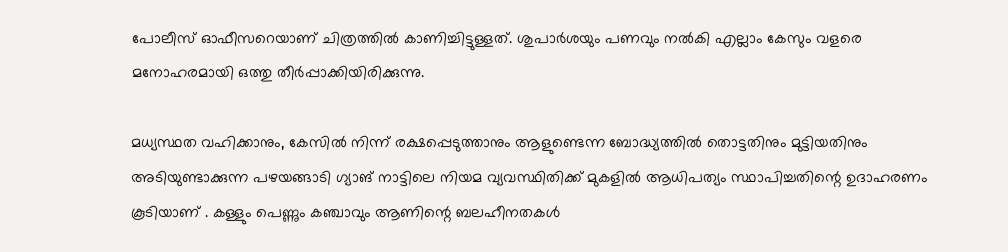പോലീസ് ഓഫീസറെയാണ് ചിത്രത്തിൽ കാണിച്ചിട്ടുള്ളത്. ശുപാർശയും പണവും നൽകി എല്ലാം കേസും വളരെ മനോഹരമായി ഒത്തു തീർപ്പാക്കിയിരിക്കുന്നു.

മധ്യസ്ഥത വഹിക്കാനും, കേസിൽ നിന്ന് രക്ഷപ്പെടുത്താനും ആളുണ്ടെന്ന ബോദ്ധ്യത്തിൽ തൊട്ടതിനും മുട്ടിയതിനും അടിയുണ്ടാക്കുന്ന പഴയങ്ങാടി ഗ്യാങ് നാട്ടിലെ നിയമ വ്യവസ്ഥിതിക്ക് മുകളിൽ ആധിപത്യം സ്ഥാപിച്ചതിന്റെ ഉദാഹരണം കൂടിയാണ് . കള്ളും പെണ്ണും കഞ്ചാവും ആണിന്റെ ബലഹീനതകൾ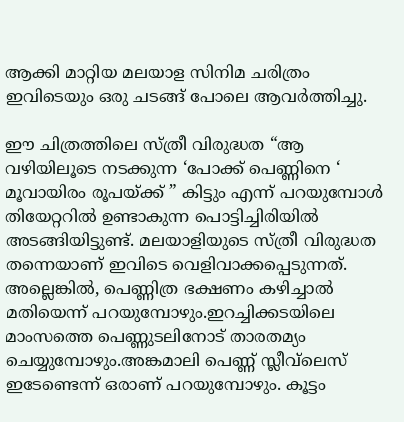ആക്കി മാറ്റിയ മലയാള സിനിമ ചരിത്രം ഇവിടെയും ഒരു ചടങ്ങ് പോലെ ആവർത്തിച്ചു.

ഈ ചിത്രത്തിലെ സ്ത്രീ വിരുദ്ധത “ആ വഴിയിലൂടെ നടക്കുന്ന ‘പോക്ക് പെണ്ണിനെ ‘ മൂവായിരം രൂപയ്‌ക്ക് ” കിട്ടും എന്ന് പറയുമ്പോൾ തിയേറ്ററിൽ ഉണ്ടാകുന്ന പൊട്ടിച്ചിരിയിൽ അടങ്ങിയിട്ടുണ്ട്. മലയാളിയുടെ സ്ത്രീ വിരുദ്ധത തന്നെയാണ് ഇവിടെ വെളിവാക്കപ്പെടുന്നത്.
അല്ലെങ്കിൽ, പെണ്ണിത്ര ഭക്ഷണം കഴിച്ചാൽ മതിയെന്ന് പറയുമ്പോഴും.ഇറച്ചിക്കടയിലെ മാംസത്തെ പെണ്ണുടലിനോട് താരതമ്യം ചെയ്യുമ്പോഴും.അങ്കമാലി പെണ്ണ് സ്ലീവ്‌ലെസ് ഇടേണ്ടെന്ന് ഒരാണ് പറയുമ്പോഴും. കൂട്ടം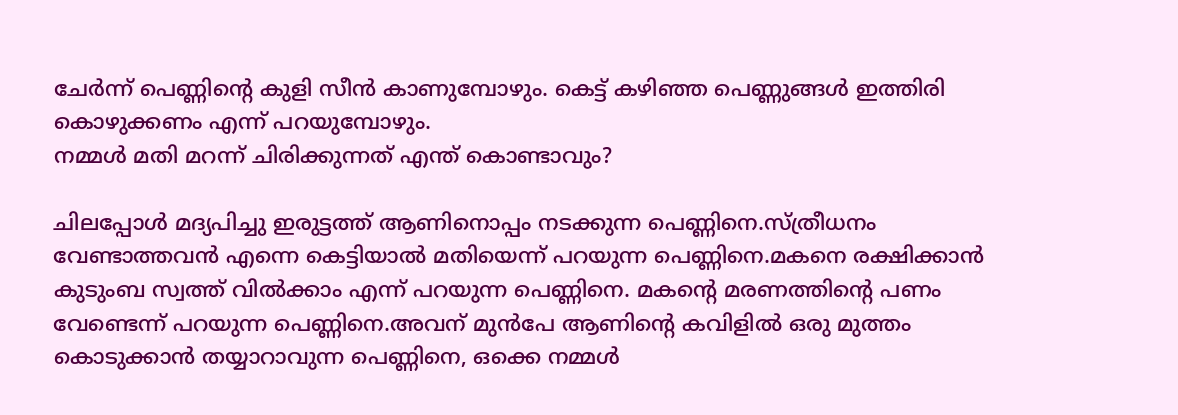ചേർന്ന് പെണ്ണിന്റെ കുളി സീൻ കാണുമ്പോഴും. കെട്ട് കഴിഞ്ഞ പെണ്ണുങ്ങൾ ഇത്തിരി കൊഴുക്കണം എന്ന് പറയുമ്പോഴും.
നമ്മൾ മതി മറന്ന് ചിരിക്കുന്നത് എന്ത് കൊണ്ടാവും?

ചിലപ്പോൾ മദ്യപിച്ചു ഇരുട്ടത്ത് ആണിനൊപ്പം നടക്കുന്ന പെണ്ണിനെ.സ്ത്രീധനം വേണ്ടാത്തവൻ എന്നെ കെട്ടിയാൽ മതിയെന്ന് പറയുന്ന പെണ്ണിനെ.മകനെ രക്ഷിക്കാൻ കുടുംബ സ്വത്ത് വിൽക്കാം എന്ന് പറയുന്ന പെണ്ണിനെ. മകന്റെ മരണത്തിന്റെ പണം വേണ്ടെന്ന് പറയുന്ന പെണ്ണിനെ.അവന് മുൻപേ ആണിന്റെ കവിളിൽ ഒരു മുത്തം കൊടുക്കാൻ തയ്യാറാവുന്ന പെണ്ണിനെ, ഒക്കെ നമ്മൾ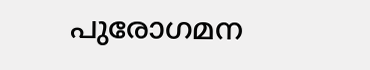പുരോഗമന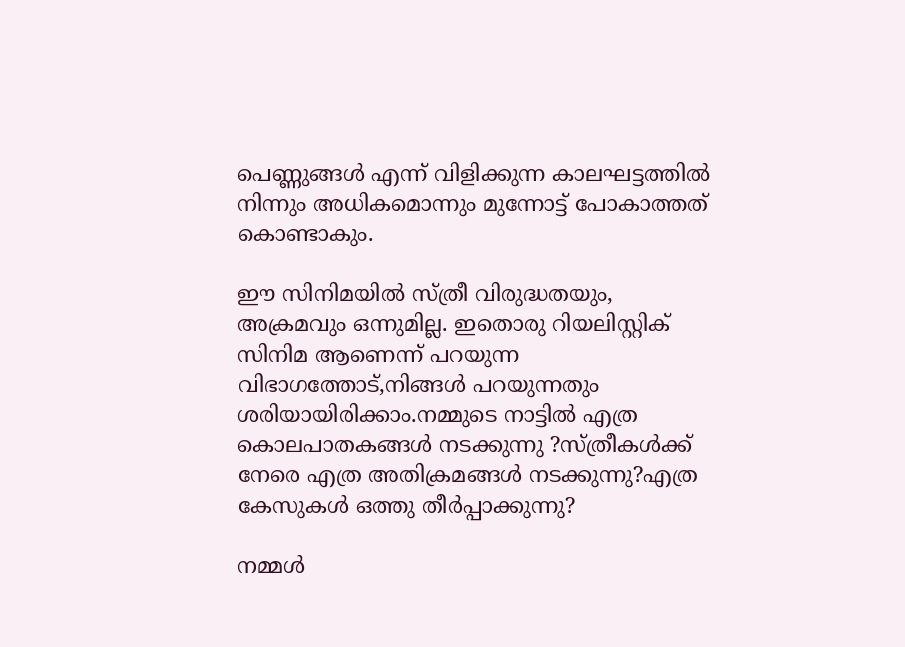പെണ്ണുങ്ങൾ എന്ന് വിളിക്കുന്ന കാലഘട്ടത്തിൽ നിന്നും അധികമൊന്നും മുന്നോട്ട് പോകാത്തത് കൊണ്ടാകും.

ഈ സിനിമയിൽ സ്ത്രീ വിരുദ്ധതയും, അക്രമവും ഒന്നുമില്ല. ഇതൊരു റിയലിസ്റ്റിക് സിനിമ ആണെന്ന് പറയുന്ന വിഭാഗത്തോട്,നിങ്ങൾ പറയുന്നതും ശരിയായിരിക്കാം.നമ്മുടെ നാട്ടിൽ എത്ര കൊലപാതകങ്ങൾ നടക്കുന്നു ?സ്ത്രീകൾക്ക് നേരെ എത്ര അതിക്രമങ്ങൾ നടക്കുന്നു?എത്ര കേസുകൾ ഒത്തു തീർപ്പാക്കുന്നു?

നമ്മൾ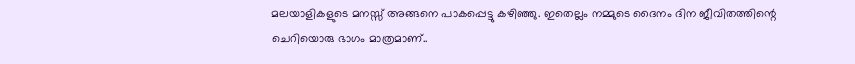മലയാളികളുടെ മനസ്സ് അങ്ങനെ പാകപ്പെട്ടു കഴിഞ്ഞു. ഇതെല്ലം നമ്മുടെ ദൈനം ദിന ജീവിതത്തിന്റെ ചെറിയൊരു ഭാഗം മാത്രമാണ്..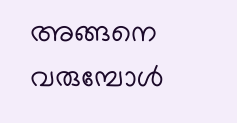അങ്ങനെ വരുമ്പോൾ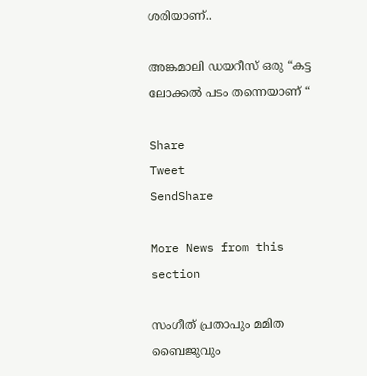ശരിയാണ്..

അങ്കമാലി ഡയറീസ് ഒരു “കട്ട ലോക്കൽ പടം തന്നെയാണ് “

Share
Tweet
SendShare

More News from this section

സംഗീത് പ്രതാപും മമിത ബൈജുവും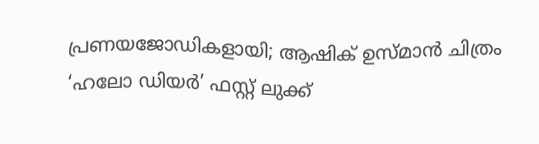പ്രണയജോഡികളായി; ആഷിക് ഉസ്മാൻ ചിത്രം ‘ഹലോ ഡിയർ’ ഫസ്റ്റ് ലുക്ക്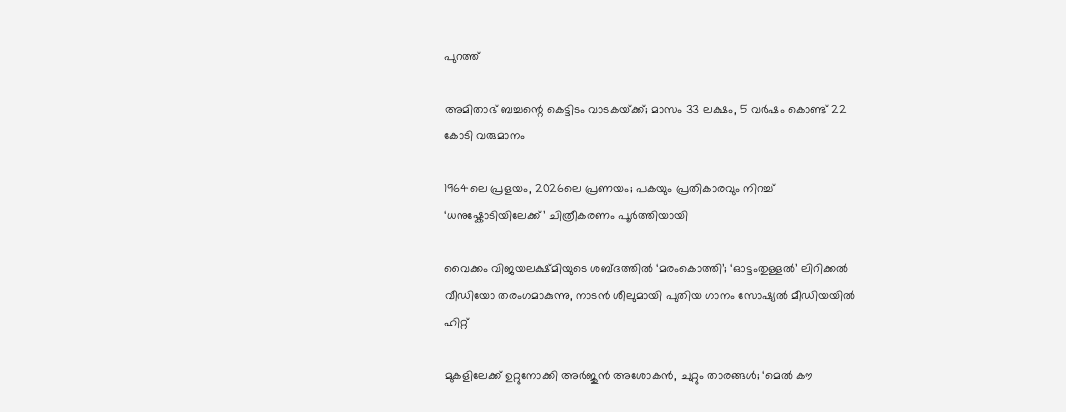പുറത്ത്

അമിതാഭ് ബച്ചന്റെ കെട്ടിടം വാടകയ്‌ക്ക്; മാസം 33 ലക്ഷം, 5 വർഷം കൊണ്ട് 22 കോടി വരുമാനം

1964ലെ പ്രളയം, 2026ലെ പ്രണയം; പകയും പ്രതികാരവും നിറച്ച് ‘ധനുഷ്കോടിയിലേക്ക്’ ചിത്രീകരണം പൂർത്തിയായി

വൈക്കം വിജയലക്ഷ്മിയുടെ ശബ്ദത്തിൽ ‘മരംകൊത്തി’; ‘ഓട്ടംതുള്ളൽ’ ലിറിക്കൽ വീഡിയോ തരംഗമാകുന്നു, നാടൻ ശീലുമായി പുതിയ ഗാനം സോഷ്യൽ മീഡിയയിൽ ഹിറ്റ്

മുകളിലേക്ക് ഉറ്റുനോക്കി അർജുൻ അശോകൻ, ചുറ്റും താരങ്ങൾ; ‘മെൽ കൗ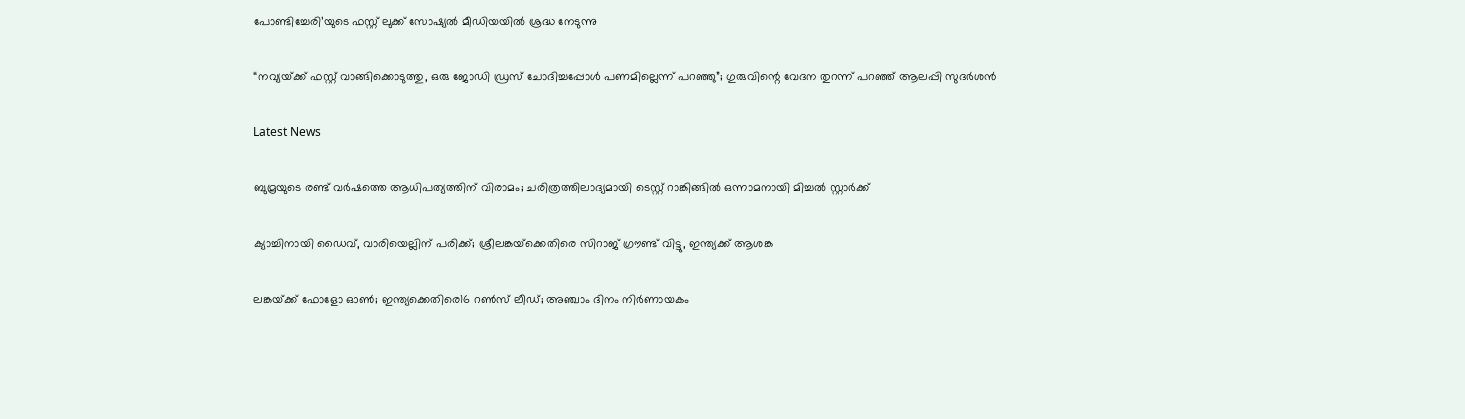പോണ്ടിച്ചേരി’യുടെ ഫസ്റ്റ് ലുക്ക് സോഷ്യൽ മീഡിയയിൽ ശ്രദ്ധ നേടുന്നു

“നവ്യയ്‌ക്ക് ഫസ്റ്റ് വാങ്ങിക്കൊടുത്തു, ഒരു ജോഡി ഡ്രസ് ചോദിച്ചപ്പോൾ പണമില്ലെന്ന് പറഞ്ഞു”; ഗുരുവിന്റെ വേദന തുറന്ന് പറഞ്ഞ് ആലപ്പി സുദർശൻ

Latest News

ബുമ്രയുടെ രണ്ട് വര്‍ഷത്തെ ആധിപത്യത്തിന് വിരാമം; ചരിത്രത്തിലാദ്യമായി ടെസ്റ്റ് റാങ്കിങ്ങില്‍ ഒന്നാമനായി മിച്ചല്‍ സ്റ്റാര്‍ക്ക്

ക്യാച്ചിനായി ഡൈവ്, വാരിയെല്ലിന് പരിക്ക്; ശ്രീലങ്കയ്‌ക്കെതിരെ സിറാജ് ഗ്രൗണ്ട് വിട്ടു, ഇന്ത്യക്ക് ആശങ്ക

ലങ്കയ്‌ക്ക് ഫോളോ ഓണ്‍; ഇന്ത്യക്കെതിരെ16 റണ്‍സ് ലീഡ്; അഞ്ചാം ദിനം നിര്‍ണായകം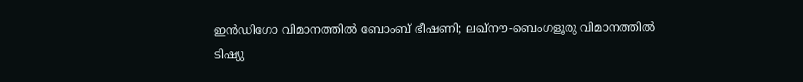ഇന്‍ഡിഗോ വിമാനത്തില്‍ ബോംബ് ഭീഷണി; ലഖ്നൗ-ബെംഗളൂരു വിമാനത്തില്‍ ടിഷ്യു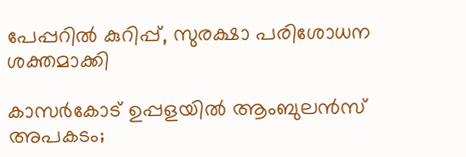പേപ്പറില്‍ കുറിപ്പ്, സുരക്ഷാ പരിശോധന ശക്തമാക്കി

കാസര്‍കോട് ഉപ്പളയില്‍ ആംബുലന്‍സ് അപകടം;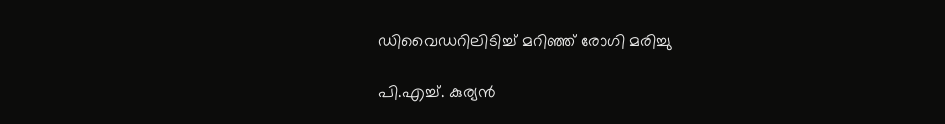ഡിവൈഡറിലിടിച്ച് മറിഞ്ഞ് രോഗി മരിച്ചു

പി.എച്ച്. കുര്യന്‍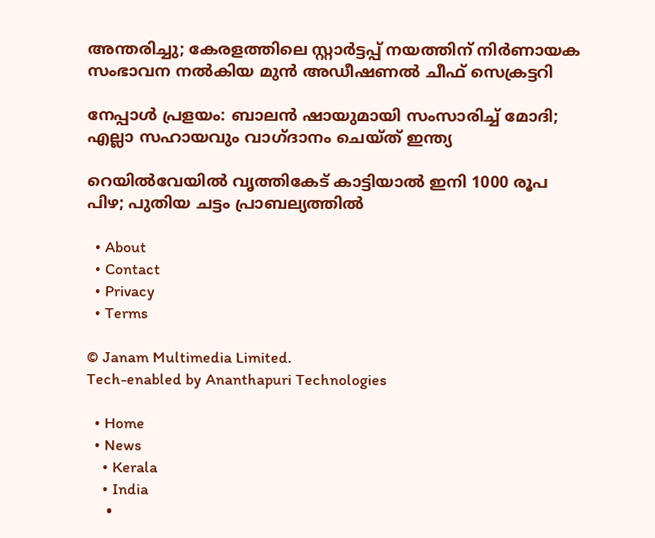അന്തരിച്ചു; കേരളത്തിലെ സ്റ്റാര്‍ട്ടപ്പ് നയത്തിന് നിര്‍ണായക സംഭാവന നല്‍കിയ മുന്‍ അഡീഷണല്‍ ചീഫ് സെക്രട്ടറി

നേപ്പാള്‍ പ്രളയം: ബാലന്‍ ഷായുമായി സംസാരിച്ച് മോദി; എല്ലാ സഹായവും വാഗ്ദാനം ചെയ്ത് ഇന്ത്യ

റെയില്‍വേയില്‍ വൃത്തികേട് കാട്ടിയാല്‍ ഇനി 1000 രൂപ പിഴ; പുതിയ ചട്ടം പ്രാബല്യത്തില്‍

  • About
  • Contact
  • Privacy
  • Terms

© Janam Multimedia Limited.
Tech-enabled by Ananthapuri Technologies

  • Home
  • News
    • Kerala
    • India
    •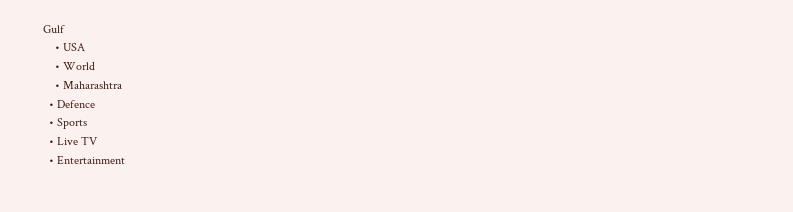Gulf
    • USA
    • World
    • Maharashtra
  • Defence
  • Sports
  • Live TV
  • Entertainment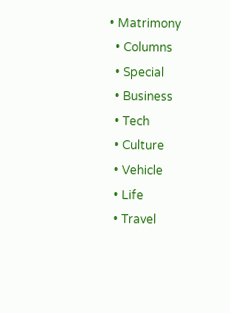• Matrimony
  • Columns
  • Special
  • Business
  • Tech
  • Culture
  • Vehicle
  • Life
  • Travel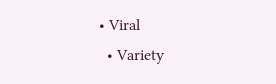• Viral
  • Variety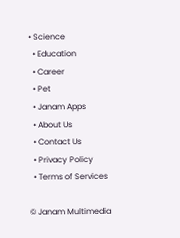• Science
  • Education
  • Career
  • Pet
  • Janam Apps
  • About Us
  • Contact Us
  • Privacy Policy
  • Terms of Services

© Janam Multimedia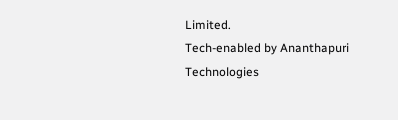Limited.
Tech-enabled by Ananthapuri Technologies